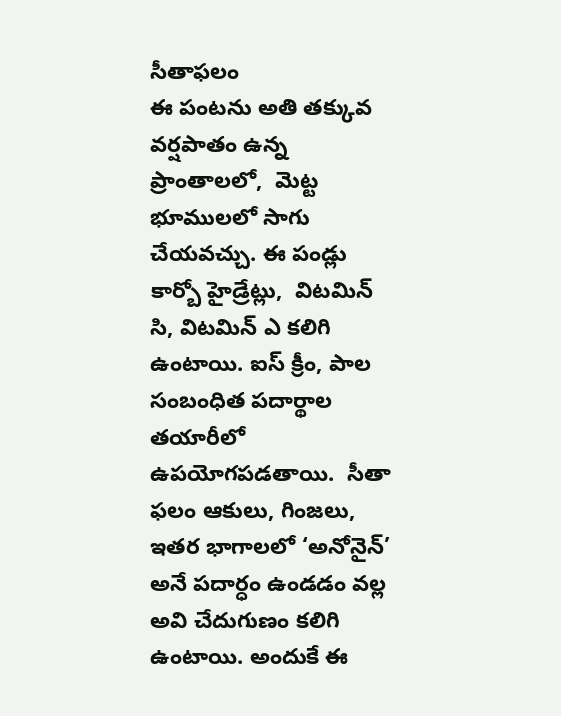సీతాఫలం
ఈ పంటను అతి తక్కువ వర్షపాతం ఉన్న ప్రాంతాలలో,  మెట్ట భూములలో సాగు చేయవచ్చు. ఈ పండ్లు కార్బో హైడ్రేట్లు,  విటమిన్ సి, విటమిన్ ఎ కలిగి ఉంటాయి. ఐస్ క్రీం, పాల సంబంధిత పదార్థాల తయారీలో ఉపయోగపడతాయి.  సీతా ఫలం ఆకులు, గింజలు, ఇతర భాగాలలో ‘అనోనైన్’ అనే పదార్ధం ఉండడం వల్ల అవి చేదుగుణం కలిగి ఉంటాయి. అందుకే ఈ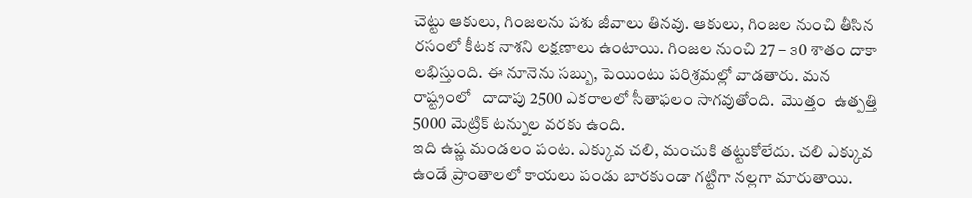చెట్టు ఆకులు, గింజలను పశు జీవాలు తినవు. ఆకులు, గింజల నుంచి తీసిన రసంలో కీటక నాశని లక్షణాలు ఉంటాయి. గింజల నుంచి 27 – ౩0 శాతం దాకా లభిస్తుంది. ఈ నూనెను సబ్బు, పెయింటు పరిశ్రమల్లో వాడతారు. మన రాష్ట్రంలో   దాదాపు 2500 ఎకరాలలో సీతాఫలం సాగవుతోంది.  మొత్తం  ఉత్పత్తి 5000 మెట్రిక్ టన్నుల వరకు ఉంది.
ఇది ఉష్ణ మండలం పంట. ఎక్కువ చలి, మంచుకి తట్టుకోలేదు. చలి ఎక్కువ ఉండే ప్రాంతాలలో కాయలు పండు బారకుండా గట్టిగా నల్లగా మారుతాయి.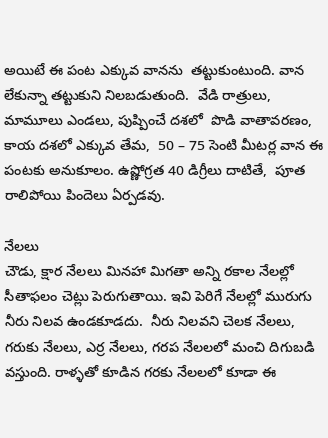అయిటే ఈ పంట ఎక్కువ వానను  తట్టుకుంటుంది. వాన లేకున్నా తట్టుకుని నిలబడుతుంది.  వేడి రాత్రులు, మామూలు ఎండలు, పుష్పించే దశలో  పొడి వాతావరణం, కాయ దశలో ఎక్కువ తేమ,  50 – 75 సెంటి మీటర్ల వాన ఈ పంటకు అనుకూలం. ఉష్ణోగ్రత 40 డిగ్రీలు దాటితే,  పూత రాలిపోయి పిందెలు ఏర్పడవు.

నేలలు
చౌడు, క్షార నేలలు మినహా మిగతా అన్ని రకాల నేలల్లో సీతాఫలం చెట్లు పెరుగుతాయి. ఇవి పెరిగే నేలల్లో మురుగు నీరు నిలవ ఉండకూడదు.  నీరు నిలవని చెలక నేలలు, గరుకు నేలలు, ఎర్ర నేలలు, గరప నేలలలో మంచి దిగుబడి వస్తుంది. రాళ్ళతో కూడిన గరకు నేలలలో కూడా ఈ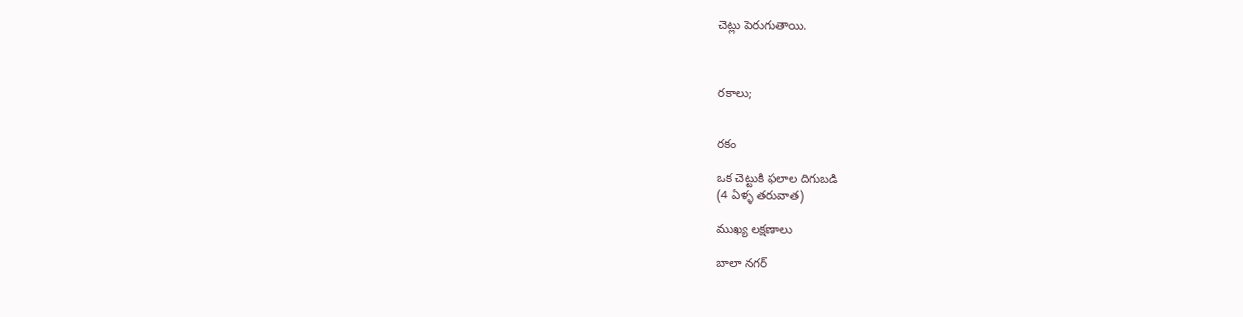చెట్లు పెరుగుతాయి.



రకాలు;


రకం

ఒక చెట్టుకి ఫలాల దిగుబడి
(4 ఏళ్ళ తరువాత)

ముఖ్య లక్షణాలు

బాలా నగర్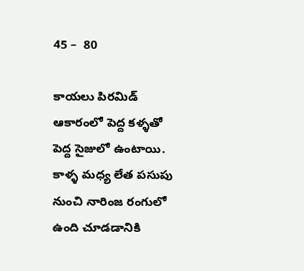45 –  80

కాయలు పిరమిడ్ ఆకారంలో పెద్ద కళ్ళతో పెద్ద సైజులో ఉంటాయి.  కాళ్ళ మధ్య లేత పసుపు నుంచి నారింజ రంగులో ఉంది చూడడానికి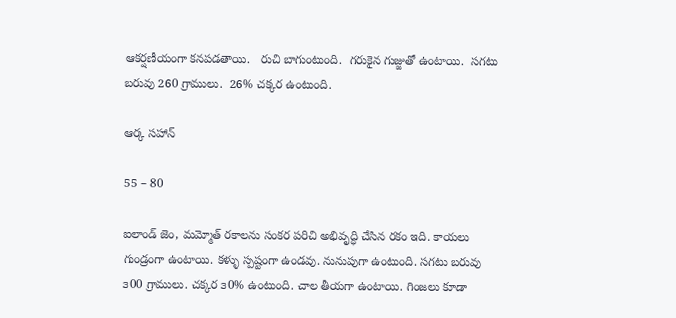ఆకర్షణీయంగా కనపడతాయి.   రుచి బాగుంటుంది.  గరుకైన గుజ్జుతో ఉంటాయి.  సగటు బరువు 260 గ్రాములు.  26% చక్కర ఉంటుంది.

ఆర్క సహాన్

55 – 80

ఐలాండ్ జెం, మమ్మోత్ రకాలను సంకర పరిచి అభివృద్ధి చేసిన రకం ఇది. కాయలు గుండ్రంగా ఉంటాయి. కళ్ళు స్పష్టంగా ఉండవు. నునుపుగా ఉంటుంది. సగటు బరువు ౩00 గ్రాములు. చక్కర ౩0% ఉంటుంది. చాల తీయగా ఉంటాయి. గింజలు కూడా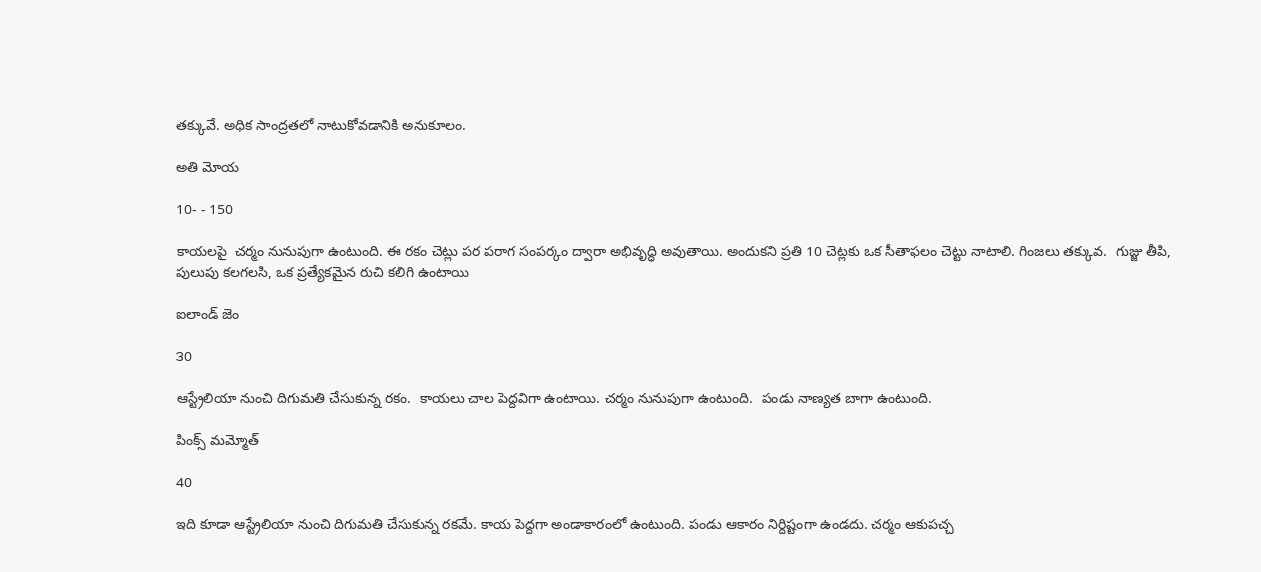తక్కువే. అధిక సాంద్రతలో నాటుకోవడానికి అనుకూలం.

అతి మోయ

10- - 150

కాయలపై  చర్మం నునుపుగా ఉంటుంది. ఈ రకం చెట్లు పర పరాగ సంపర్కం ద్వారా అభివృద్ధి అవుతాయి. అందుకని ప్రతి 10 చెట్లకు ఒక సీతాఫలం చెట్టు నాటాలి. గింజలు తక్కువ.  గుజ్జు తీపి, పులుపు కలగలసి, ఒక ప్రత్యేకమైన రుచి కలిగి ఉంటాయి

ఐలాండ్ జెం

౩0

ఆస్ట్రేలియా నుంచి దిగుమతి చేసుకున్న రకం.  కాయలు చాల పెద్దవిగా ఉంటాయి. చర్మం నునుపుగా ఉంటుంది.  పండు నాణ్యత బాగా ఉంటుంది.

పింక్స్ మమ్మోత్

40

ఇది కూడా ఆస్ట్రేలియా నుంచి దిగుమతి చేసుకున్న రకమే. కాయ పెద్దగా అండాకారంలో ఉంటుంది. పండు ఆకారం నిర్దిష్టంగా ఉండదు. చర్మం ఆకుపచ్చ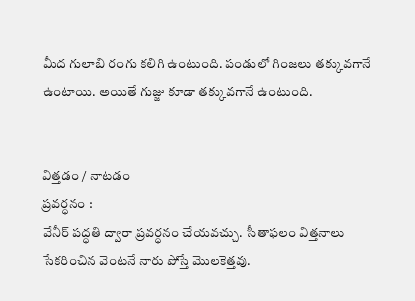మీద గులాబి రంగు కలిగి ఉంటుంది. పండులో గింజలు తక్కువగానే  ఉంటాయి. అయితే గుజ్జు కూడా తక్కువగానే ఉంటుంది.


విత్తడం / నాటడం
ప్రవర్ధనం :
వేనీర్ పద్ధతి ద్వారా ప్రవర్ధనం చేయవచ్చు.  సీతాఫలం విత్తనాలు సేకరించిన వెంటనే నారు పోస్తే మొలకెత్తవు.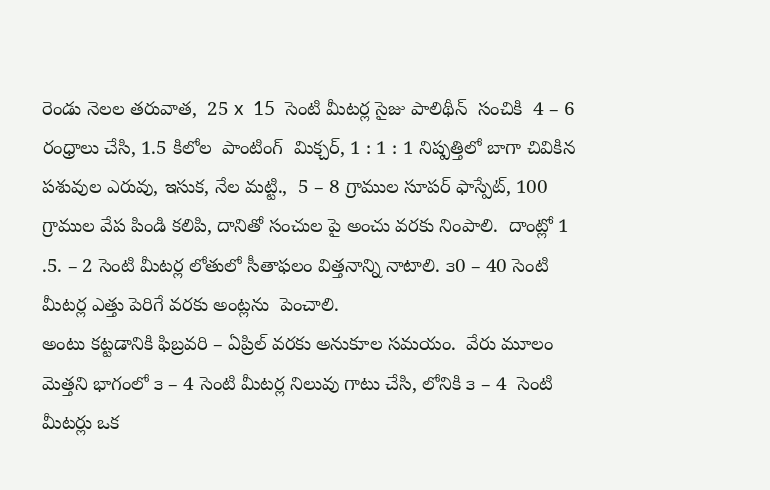రెండు నెలల తరువాత,  25 x  15  సెంటి మీటర్ల సైజు పాలిథీన్  సంచికి  4 – 6 రంధ్రాలు చేసి, 1.5 కిలోల  పాంటింగ్  మిక్చర్, 1 : 1 : 1 నిష్పత్తిలో బాగా చివికిన పశువుల ఎరువు, ఇసుక, నేల మట్టి.,  5 – 8 గ్రాముల సూపర్ ఫాస్పేట్, 100 గ్రాముల వేప పిండి కలిపి, దానితో సంచుల పై అంచు వరకు నింపాలి.  దాంట్లో 1 .5. – 2 సెంటి మీటర్ల లోతులో సీతాఫలం విత్తనాన్ని నాటాలి. ౩0 – 40 సెంటి మీటర్ల ఎత్తు పెరిగే వరకు అంట్లను  పెంచాలి.
అంటు కట్టడానికి ఫిబ్రవరి – ఏప్రిల్ వరకు అనుకూల సమయం.  వేరు మూలం మెత్తని భాగంలో ౩ – 4 సెంటి మీటర్ల నిలువు గాటు చేసి, లోనికి ౩ – 4  సెంటి మీటర్లు ఒక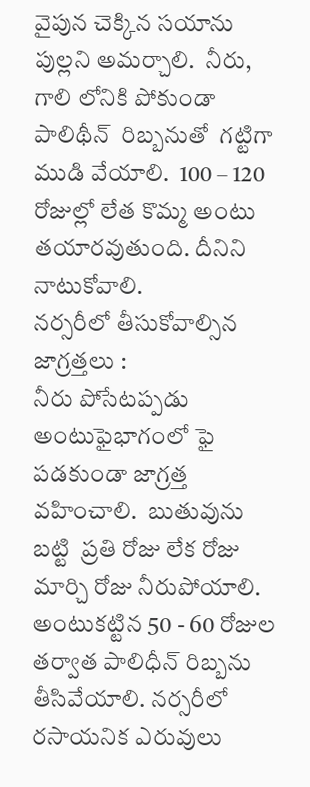వైపున చెక్కిన సయాను పుల్లని అమర్చాలి.  నీరు, గాలి లోనికి పోకుండా పాలిథీన్  రిబ్బనుతో  గట్టిగా ముడి వేయాలి.  100 – 120 రోజుల్లో లేత కొమ్మ అంటు తయారవుతుంది. దీనిని నాటుకోవాలి.
నర్సరీలో తీసుకోవాల్సిన జాగ్రత్తలు :
నీరు పోసేటప్పడు అంటుఫైభాగంలో ఫై  పడకుండా జాగ్రత్త వహించాలి.  బుతువును బట్టి  ప్రతి రోజు లేక రోజు మార్చి రోజు నీరుపోయాలి. అంటుకట్టిన 50 - 60 రోజుల తర్వాత పాలిధీన్ రిబ్బను తీసివేయాలి. నర్సరీలో రసాయనిక ఎరువులు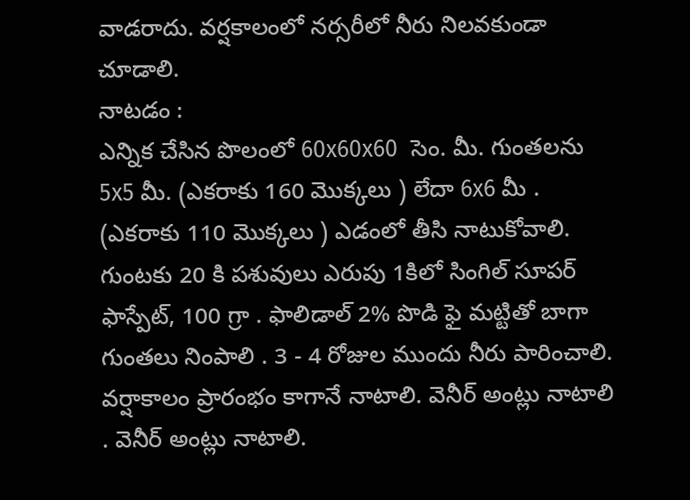వాడరాదు. వర్షకాలంలో నర్సరీలో నీరు నిలవకుండా చూడాలి.
నాటడం :
ఎన్నిక చేసిన పొలంలో 60x60x60  సెం. మీ. గుంతలను 5x5 మీ. (ఎకరాకు 160 మొక్కలు ) లేదా 6x6 మీ . (ఎకరాకు 110 మొక్కలు ) ఎడంలో తీసి నాటుకోవాలి. గుంటకు 20 కి పశువులు ఎరుపు 1కిలో సింగిల్ సూపర్ ఫాస్పేట్, 100 గ్రా . ఫాలిడాల్ 2% పొడి ఫై మట్టితో బాగా గుంతలు నింపాలి . 3 - 4 రోజుల ముందు నీరు పారించాలి. వర్షాకాలం ప్రారంభం కాగానే నాటాలి. వెనీర్ అంట్లు నాటాలి . వెనీర్ అంట్లు నాటాలి.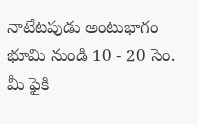నాటేటపుడు అంటుభాగం భూమి నుండి 10 - 20 సెం. మీ ఫైకి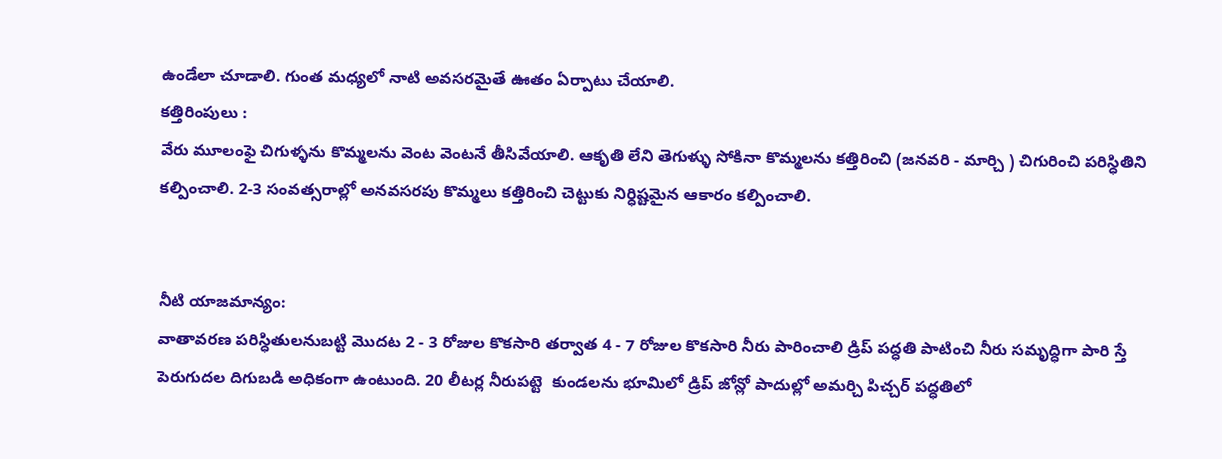ఉండేలా చూడాలి. గుంత మధ్యలో నాటి అవసరమైతే ఊతం ఏర్పాటు చేయాలి.
కత్తిరింపులు :
వేరు మూలంఫై చిగుళ్ళను కొమ్మలను వెంట వెంటనే తీసివేయాలి. ఆకృతి లేని తెగుళ్ళు సోకినా కొమ్మలను కత్తిరించి (జనవరి - మార్చి ) చిగురించి పరిస్ధితిని కల్పించాలి. 2-3 సంవత్సరాల్లో అనవసరపు కొమ్మలు కత్తిరించి చెట్టుకు నిర్ధిష్టమైన ఆకారం కల్పించాలి.


నీటి యాజమాన్యం:
వాతావరణ పరిస్ధితులనుబట్టి మొదట 2 - 3 రోజుల కొకసారి తర్వాత 4 - 7 రోజుల కొకసారి నీరు పారించాలి డ్రిప్ పద్ధతి పాటించి నీరు సమృద్ధిగా పారి స్తే పెరుగుదల దిగుబడి అధికంగా ఉంటుంది. 20 లీటర్ల నీరుపట్టె  కుండలను భూమిలో డ్రిప్ జోన్లో పాదుల్లో అమర్చి పిచ్చర్ పద్ధతిలో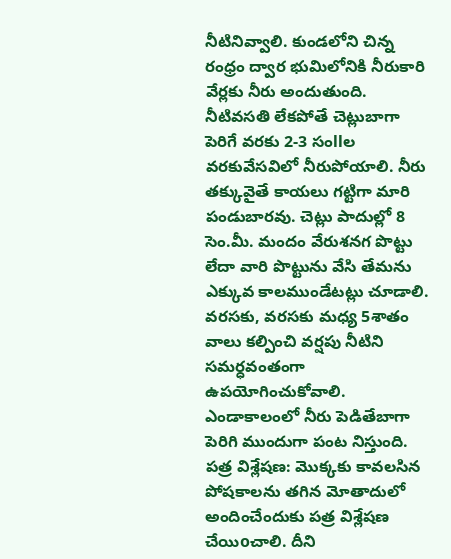నీటినివ్వాలి. కుండలోని చిన్న రంధ్రం ద్వార భుమిలోనికి నీరుకారి వేర్లకు నీరు అందుతుంది. నీటివసతి లేకపోతే చెట్లుబాగా పెరిగే వరకు 2-3 సంllల వరకువేసవిలో నీరుపోయాలి. నీరు తక్కువైతే కాయలు గట్టిగా మారి పండుబారవు. చెట్లు పాదుల్లో 8 సెం.మీ. మందం వేరుశనగ పొట్టు లేదా వారి పొట్టును వేసి తేమను ఎక్కువ కాలముండేటట్లు చూడాలి. వరసకు, వరసకు మధ్య 5శాతం వాలు కల్పించి వర్షపు నీటిని సమర్ధవంతంగా ఉపయోగించుకోవాలి. ఎండాకాలంలో నీరు పెడితేబాగా పెరిగి ముందుగా పంట నిస్తుంది.
పత్ర విశ్లేషణ: మొక్కకు కావలసిన పోషకాలను తగిన మోతాదులో అందించేందుకు పత్ర విశ్లేషణ చేయిoచాలి. దీని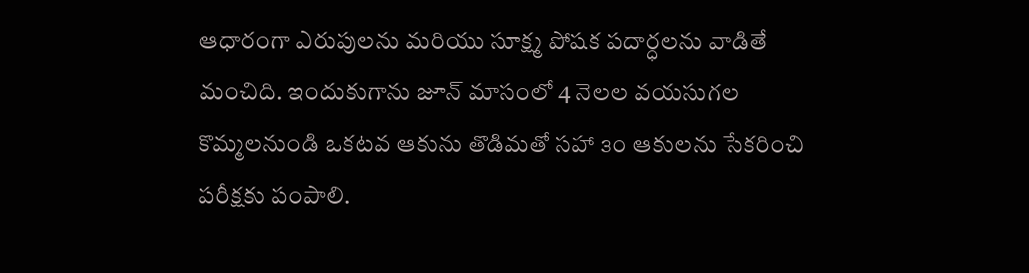ఆధారంగా ఎరుపులను మరియు సూక్ష్మ పోషక పదార్ధలను వాడితే మంచిది. ఇందుకుగాను జూన్ మాసంలో 4 నెలల వయసుగల కొమ్మలనుండి ఒకటవ ఆకును తొడిమతో సహా ౩౦ ఆకులను సేకరించి పరీక్షకు పంపాలి.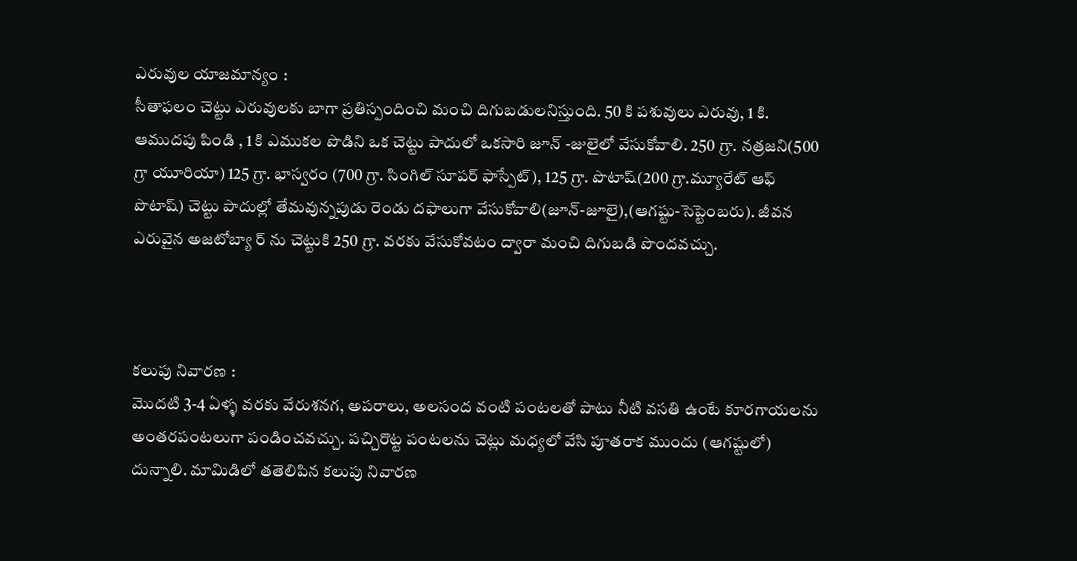ఎరువుల యాజమాన్యం :
సీతాఫలం చెట్టు ఎరువులకు బాగా ప్రతిస్పందించి మంచి దిగుబడులనిస్తుంది. 50 కి పశువులు ఎరువు, 1 కి. ఆముదపు పిండి , 1 కి ఎముకల పొడిని ఒక చెట్టు పాదులో ఒకసారి జూన్ -జులైలో వేసుకోవాలి. 250 గ్రా. నత్రజని(500 గ్రా యూరియా) 125 గ్రా. భాస్వరం (700 గ్రా. సింగిల్ సూపర్ ఫాస్పేట్), 125 గ్రా. పొటాష్(200 గ్రా.మ్యూరేట్ ఆఫ్ పొటాష్) చెట్టు పాదుల్లో తేమవున్నపుడు రెండు దఫాలుగా వేసుకోవాలి(జూన్-జూలై),(ఆగష్టు-సెప్టెంబరు). జీవన ఎరువైన అజటోబ్యా ర్ ను చెట్టుకి 250 గ్రా. వరకు వేసుకోవటం ద్వారా మంచి దిగుబడి పొందవచ్చు.



కలుపు నివారణ :
మొదటి 3-4 ఏళ్ళ వరకు వేరుశనగ, అపరాలు, అలసంద వంటి పంటలతో పాటు నీటి వసతి ఉంటే కూరగాయలను అంతరపంటలుగా పండించవచ్చు. పచ్చిరొట్ట పంటలను చెట్లు మధ్యలో వేసి పూతరాక ముందు (ఆగష్టులో) దున్నాలి. మామిడిలో తతెలిపిన కలుపు నివారణ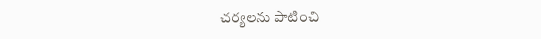చర్యలను పాటించి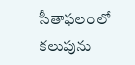సీతాఫలంలో కలుపును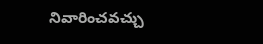నివారించవచ్చు